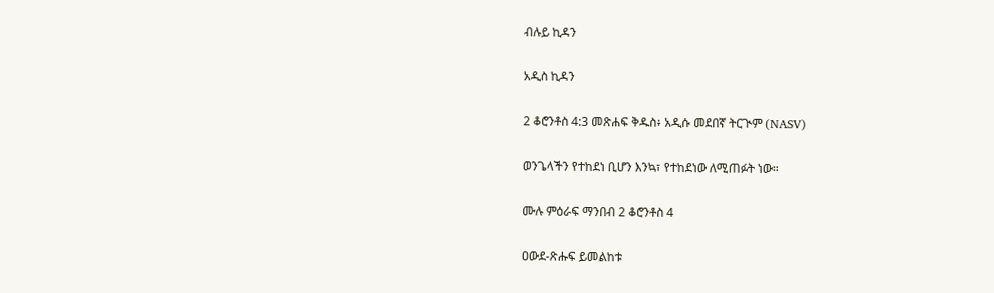ብሉይ ኪዳን

አዲስ ኪዳን

2 ቆሮንቶስ 4:3 መጽሐፍ ቅዱስ፥ አዲሱ መደበኛ ትርጒም (NASV)

ወንጌላችን የተከደነ ቢሆን እንኳ፣ የተከደነው ለሚጠፉት ነው።

ሙሉ ምዕራፍ ማንበብ 2 ቆሮንቶስ 4

ዐውደ-ጽሑፍ ይመልከቱ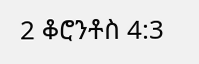2 ቆሮንቶስ 4:3